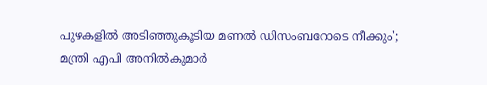പുഴകളിൽ അടിഞ്ഞുകൂടിയ മണൽ ഡിസംബറോടെ നീക്കും'; മന്ത്രി എപി അനിൽകുമാർ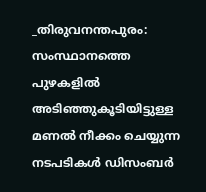_തിരുവനന്തപുരം: സംസ്ഥാനത്തെ പുഴകളിൽ അടിഞ്ഞുകൂടിയിട്ടുള്ള മണൽ നീക്കം ചെയ്യുന്ന നടപടികൾ ഡിസംബർ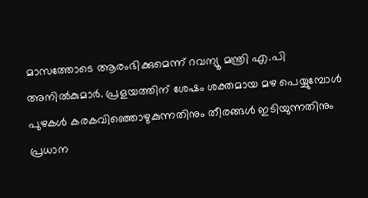മാസത്തോടെ ആരംഭിക്കുമെന്ന് റവന്യൂ മന്ത്രി എ.പി അനിൽകുമാർ. പ്രളയത്തിന് ശേഷം ശക്തമായ മഴ പെയ്യുമ്പോൾ പുഴകൾ കരകവിഞ്ഞൊഴുകുന്നതിനും തീരങ്ങൾ ഇടിയുന്നതിനും പ്രധാന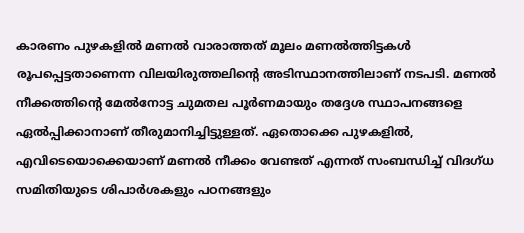കാരണം പുഴകളിൽ മണൽ വാരാത്തത് മൂലം മണൽത്തിട്ടകൾ രൂപപ്പെട്ടതാണെന്ന വിലയിരുത്തലിന്റെ അടിസ്ഥാനത്തിലാണ് നടപടി. മണൽ നീക്കത്തിന്റെ മേൽനോട്ട ചുമതല പൂർണമായും തദ്ദേശ സ്ഥാപനങ്ങളെ ഏൽപ്പിക്കാനാണ് തീരുമാനിച്ചിട്ടുള്ളത്. ഏതൊക്കെ പുഴകളിൽ, എവിടെയൊക്കെയാണ് മണൽ നീക്കം വേണ്ടത് എന്നത് സംബന്ധിച്ച് വിദഗ്ധ സമിതിയുടെ ശിപാർശകളും പഠനങ്ങളും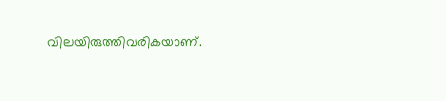വിലയിരുത്തിവരികയാണ്.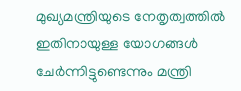മുഖ്യമന്ത്രിയുടെ നേതൃത്വത്തിൽ ഇതിനായുള്ള യോഗങ്ങൾ ചേർന്നിട്ടുണ്ടെന്നും മന്ത്രി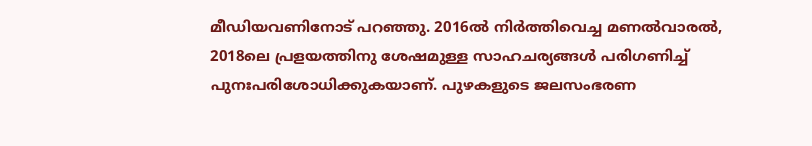മീഡിയവണിനോട് പറഞ്ഞു. 2016ൽ നിർത്തിവെച്ച മണൽവാരൽ, 2018ലെ പ്രളയത്തിനു ശേഷമുള്ള സാഹചര്യങ്ങൾ പരിഗണിച്ച് പുനഃപരിശോധിക്കുകയാണ്. പുഴകളുടെ ജലസംഭരണ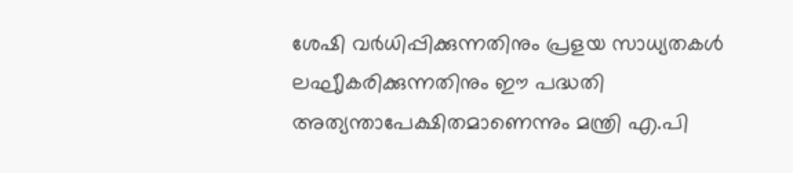ശേഷി വർധിപ്പിക്കുന്നതിനും പ്രളയ സാധ്യതകൾ ലഘുീകരിക്കുന്നതിനും ഈ പദ്ധതി അത്യന്താപേക്ഷിതമാണെന്നും മന്ത്രി എ.പി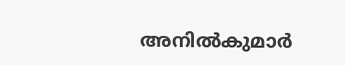അനിൽകുമാർ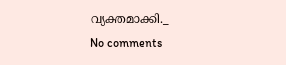വ്യക്തമാക്കി._
No comments